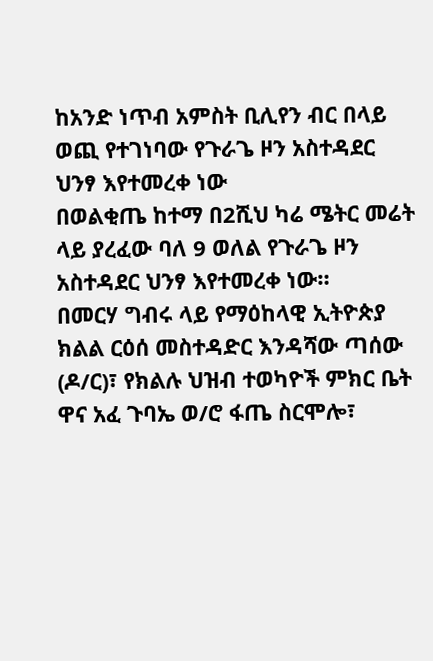ከአንድ ነጥብ አምስት ቢሊየን ብር በላይ ወጪ የተገነባው የጉራጌ ዞን አስተዳደር ህንፃ እየተመረቀ ነው
በወልቂጤ ከተማ በ2ሺህ ካሬ ሜትር መሬት ላይ ያረፈው ባለ 9 ወለል የጉራጌ ዞን አስተዳደር ህንፃ እየተመረቀ ነው።
በመርሃ ግብሩ ላይ የማዕከላዊ ኢትዮጵያ ክልል ርዕሰ መስተዳድር እንዳሻው ጣሰው (ዶ/ር)፣ የክልሉ ህዝብ ተወካዮች ምክር ቤት ዋና አፈ ጉባኤ ወ/ሮ ፋጤ ስርሞሎ፣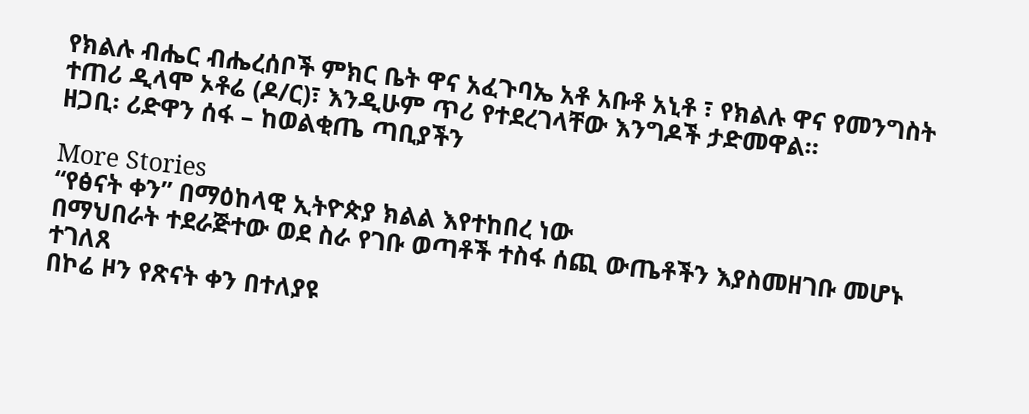የክልሉ ብሔር ብሔረሰቦች ምክር ቤት ዋና አፈጉባኤ አቶ አቡቶ አኒቶ ፣ የክልሉ ዋና የመንግስት ተጠሪ ዲላሞ ኦቶሬ (ዶ/ር)፣ እንዲሁም ጥሪ የተደረገላቸው እንግዶች ታድመዋል።
ዘጋቢ፡ ሪድዋን ሰፋ – ከወልቂጤ ጣቢያችን

More Stories
“የፅናት ቀን” በማዕከላዊ ኢትዮጵያ ክልል እየተከበረ ነው
በማህበራት ተደራጅተው ወደ ስራ የገቡ ወጣቶች ተስፋ ሰጪ ውጤቶችን እያስመዘገቡ መሆኑ ተገለጸ
በኮሬ ዞን የጽናት ቀን በተለያዩ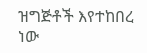ዝግጅቶች እየተከበረ ነው